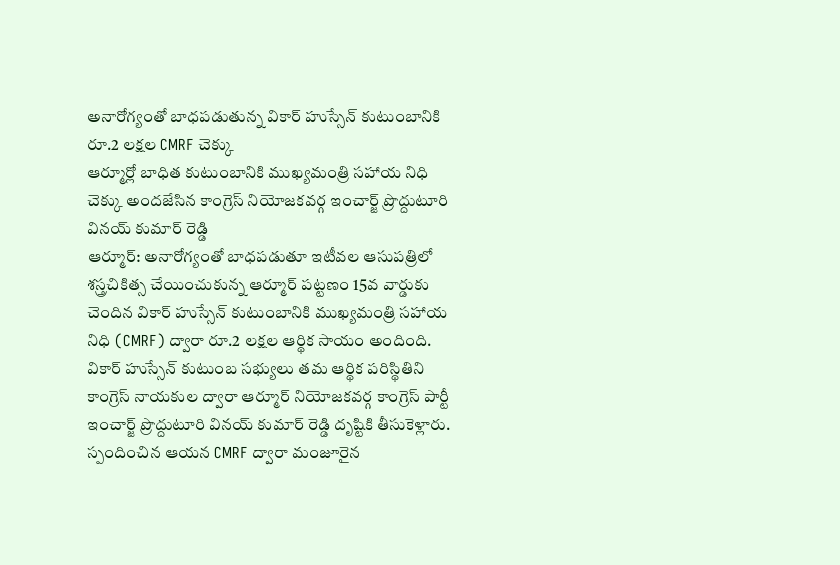అనారోగ్యంతో బాధపడుతున్న వికార్ హుస్సేన్ కుటుంబానికి రూ.2 లక్షల CMRF చెక్కు
ఆర్మూర్లో బాధిత కుటుంబానికి ముఖ్యమంత్రి సహాయ నిధి చెక్కు అందజేసిన కాంగ్రెస్ నియోజకవర్గ ఇంచార్జ్ ప్రొద్దుటూరి వినయ్ కుమార్ రెడ్డి
ఆర్మూర్: అనారోగ్యంతో బాధపడుతూ ఇటీవల ఆసుపత్రిలో శస్త్రచికిత్స చేయించుకున్న ఆర్మూర్ పట్టణం 15వ వార్డుకు చెందిన వికార్ హుస్సేన్ కుటుంబానికి ముఖ్యమంత్రి సహాయ నిధి (CMRF) ద్వారా రూ.2 లక్షల ఆర్థిక సాయం అందింది.
వికార్ హుస్సేన్ కుటుంబ సభ్యులు తమ ఆర్థిక పరిస్థితిని కాంగ్రెస్ నాయకుల ద్వారా ఆర్మూర్ నియోజకవర్గ కాంగ్రెస్ పార్టీ ఇంచార్జ్ ప్రొద్దుటూరి వినయ్ కుమార్ రెడ్డి దృష్టికి తీసుకెళ్లారు. స్పందించిన ఆయన CMRF ద్వారా మంజూరైన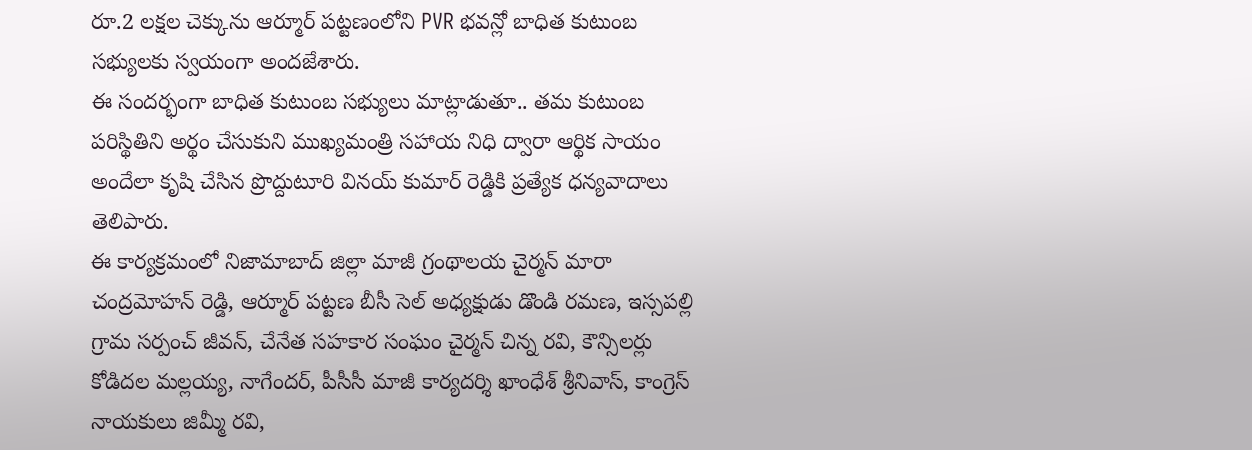రూ.2 లక్షల చెక్కును ఆర్మూర్ పట్టణంలోని PVR భవన్లో బాధిత కుటుంబ సభ్యులకు స్వయంగా అందజేశారు.
ఈ సందర్భంగా బాధిత కుటుంబ సభ్యులు మాట్లాడుతూ.. తమ కుటుంబ పరిస్థితిని అర్థం చేసుకుని ముఖ్యమంత్రి సహాయ నిధి ద్వారా ఆర్థిక సాయం అందేలా కృషి చేసిన ప్రొద్దుటూరి వినయ్ కుమార్ రెడ్డికి ప్రత్యేక ధన్యవాదాలు తెలిపారు.
ఈ కార్యక్రమంలో నిజామాబాద్ జిల్లా మాజీ గ్రంథాలయ చైర్మన్ మారా చంద్రమోహన్ రెడ్డి, ఆర్మూర్ పట్టణ బీసీ సెల్ అధ్యక్షుడు డొండి రమణ, ఇస్సపల్లి గ్రామ సర్పంచ్ జీవన్, చేనేత సహకార సంఘం చైర్మన్ చిన్న రవి, కౌన్సిలర్లు కోడిదల మల్లయ్య, నాగేందర్, పీసీసీ మాజీ కార్యదర్శి ఖాంధేశ్ శ్రీనివాస్, కాంగ్రెస్ నాయకులు జిమ్మీ రవి,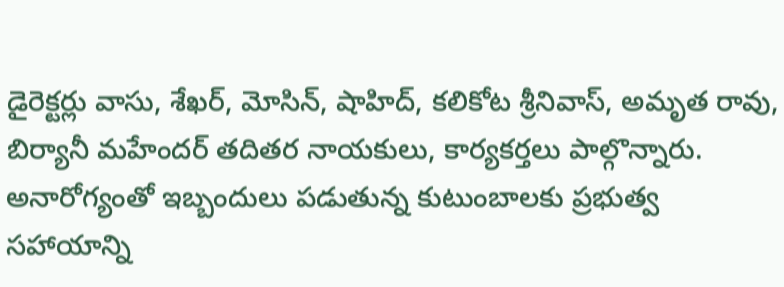డైరెక్టర్లు వాసు, శేఖర్, మోసిన్, షాహిద్, కలికోట శ్రీనివాస్, అమృత రావు, బిర్యానీ మహేందర్ తదితర నాయకులు, కార్యకర్తలు పాల్గొన్నారు.
అనారోగ్యంతో ఇబ్బందులు పడుతున్న కుటుంబాలకు ప్రభుత్వ సహాయాన్ని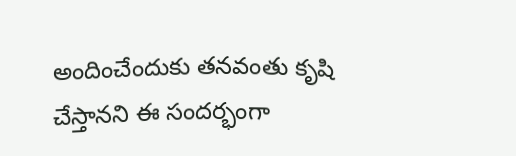అందించేందుకు తనవంతు కృషి చేస్తానని ఈ సందర్భంగా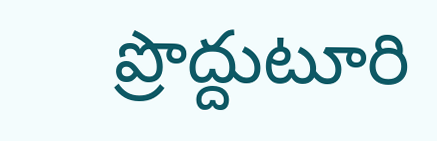ప్రొద్దుటూరి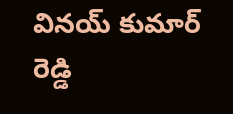వినయ్ కుమార్ రెడ్డి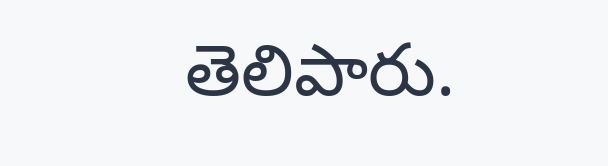తెలిపారు.